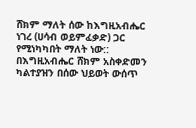ሸክም ማለት ሰው ከእግዚአብሔር ነገረ (ሀሳብ ወይምፈቃድ) ጋር የሚነካካበት ማለት ነው:: በእግዚአብሔር ሸክም አስቀድመን ካልተያዝን በሰው ህይወት ውሰጥ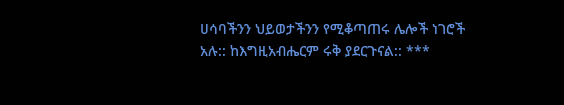ሀሳባችንን ህይወታችንን የሚቆጣጠሩ ሌሎች ነገሮች አሉ:: ከእግዚአብሔርም ሩቅ ያደርጉናል:: ***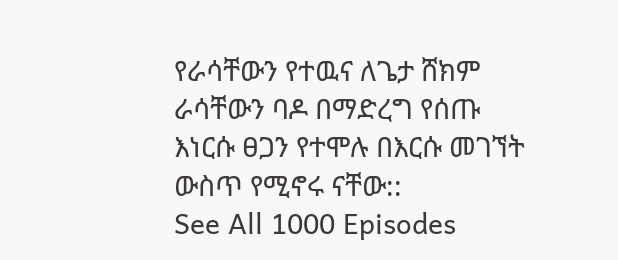የራሳቸውን የተዉና ለጌታ ሸክም ራሳቸውን ባዶ በማድረግ የሰጡ እነርሱ ፀጋን የተሞሉ በእርሱ መገኘት ውስጥ የሚኖሩ ናቸው::
See All 1000 Episodes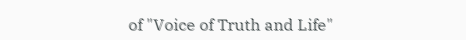of "Voice of Truth and Life"